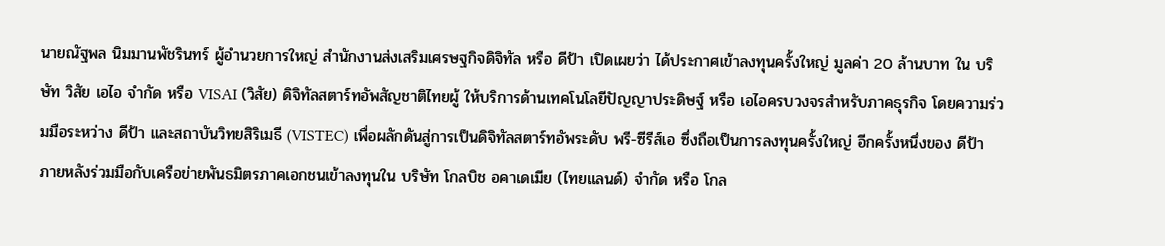นายณัฐพล นิมมานพัชรินทร์ ผู้อำนวยการใหญ่ สำนักงานส่งเสริมเศรษฐกิจดิจิทัล หรือ ดีป้า เปิดเผยว่า ได้ประกาศเข้าลงทุนครั้งใหญ่ มูลค่า 20 ล้านบาท ใน บริษัท วิสัย เอไอ จำกัด หรือ VISAI (วิสัย) ดิจิทัลสตาร์ทอัพสัญชาติไทยผู้ ให้บริการด้านเทคโนโลยีปัญญาประดิษฐ์ หรือ เอไอครบวงจรสำหรับภาคธุรกิจ โดยความร่วมมือระหว่าง ดีป้า และสถาบันวิทยสิริเมธี (VISTEC) เพื่อผลักดันสู่การเป็นดิจิทัลสตาร์ทอัพระดับ พรี-ซีรีส์เอ ซึ่งถือเป็นการลงทุนครั้งใหญ่ อีกครั้งหนึ่งของ ดีป้า ภายหลังร่วมมือกับเครือข่ายพันธมิตรภาคเอกชนเข้าลงทุนใน บริษัท โกลบิช อคาเดเมีย (ไทยแลนด์) จำกัด หรือ โกล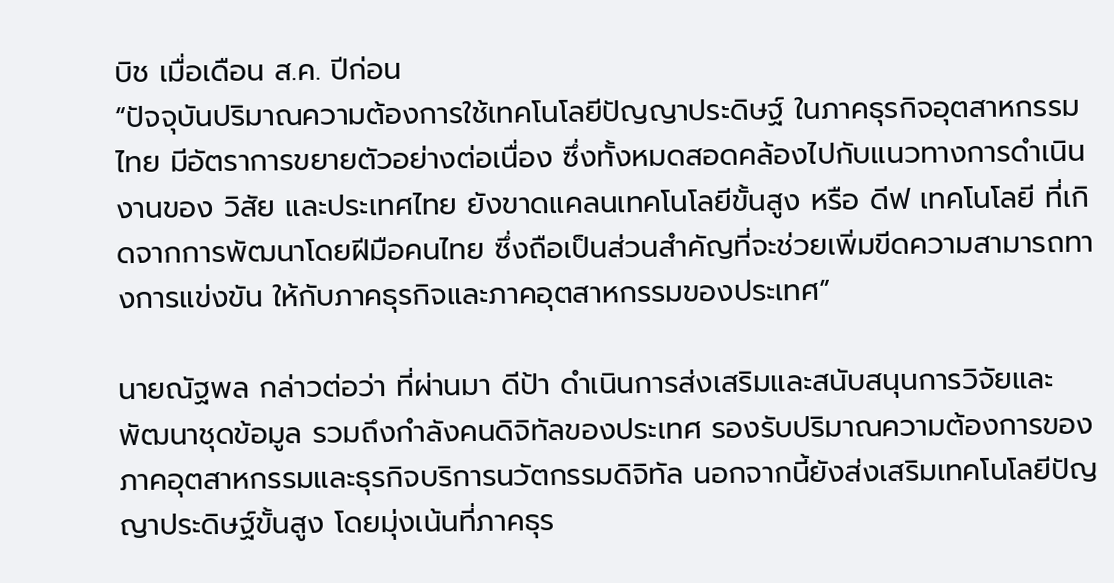บิช เมื่อเดือน ส.ค. ปีก่อน
“ปัจจุบันปริมาณความต้องการใช้เทคโนโลยีปัญญาประดิษฐ์ ในภาคธุรกิจอุตสาหกรรมไทย มีอัตราการขยายตัวอย่างต่อเนื่อง ซึ่งทั้งหมดสอดคล้องไปกับแนวทางการดำเนินงานของ วิสัย และประเทศไทย ยังขาดแคลนเทคโนโลยีขั้นสูง หรือ ดีฟ เทคโนโลยี ที่เกิดจากการพัฒนาโดยฝีมือคนไทย ซึ่งถือเป็นส่วนสำคัญที่จะช่วยเพิ่มขีดความสามารถทางการแข่งขัน ให้กับภาคธุรกิจและภาคอุตสาหกรรมของประเทศ”

นายณัฐพล กล่าวต่อว่า ที่ผ่านมา ดีป้า ดำเนินการส่งเสริมและสนับสนุนการวิจัยและพัฒนาชุดข้อมูล รวมถึงกำลังคนดิจิทัลของประเทศ รองรับปริมาณความต้องการของภาคอุตสาหกรรมและธุรกิจบริการนวัตกรรมดิจิทัล นอกจากนี้ยังส่งเสริมเทคโนโลยีปัญญาประดิษฐ์ขั้นสูง โดยมุ่งเน้นที่ภาคธุร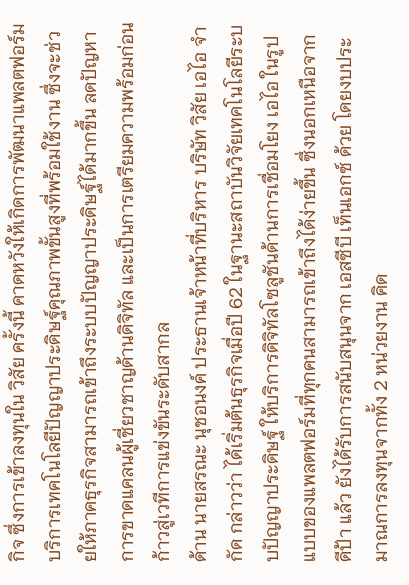กิจ ซึ่งการเข้าลงทุนใน วิสัย ครั้งนี้ คาดหวังให้เกิดการพัฒนาแพลตฟอร์มบริการเทคโนโลยีปัญญาประดิษฐ์คุณภาพขั้นสูงที่พร้อมใช้งาน ซึ่งจะช่วยให้ภาคธุรกิจสามารถเข้าถึงระบบปัญญาประดิษฐ์ได้มากขึ้น ลดปัญหาการขาดแคลนผู้เชี่ยวชาญด้านดิจิทัล และเป็นการเตรียมความพร้อมก่อนก้าวสู่เวทีการแข่งขันระดับสากล
ด้าน นายสรณะ นุชอนงค์ ประธานเจ้าหน้าที่บริหาร บริษัท วิสัย เอไอ จำกัด กล่าวว่า ได้เริ่มต้นธุรกิจเมื่อปี 62 ในฐานะสถาบันวิจัยเทคโนโลยีระบบปัญญาประดิษฐ์ ให้บริการดิจิทัลโซลูชันด้านการเชื่อมโยง เอไอ ในรูปแบบของแพลตฟอร์มที่ทุกคนสามารถเข้าถึงได้ง่ายขึ้น ซึ่งนอกเหนือจาก ดีป้า แล้ว ยังได้รับการสนับสนุนจาก เอสซีบี เท็นเอกซ์ ด้วย โดยงบประมาณการลงทุนจากทั้ง 2 หน่วยงาน คิด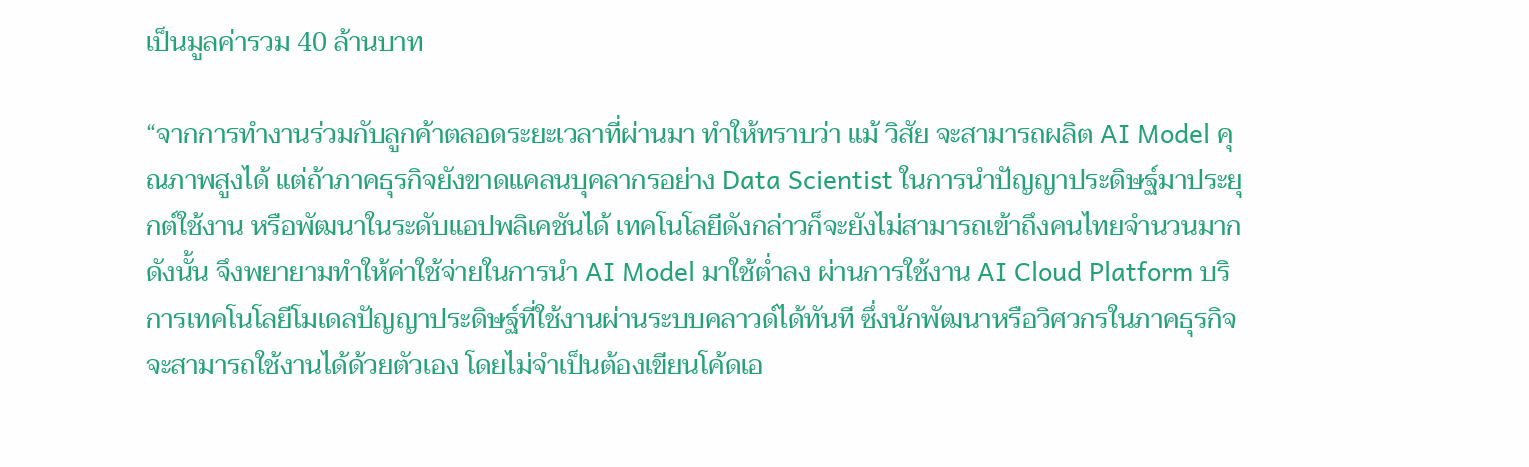เป็นมูลค่ารวม 40 ล้านบาท

“จากการทำงานร่วมกับลูกค้าตลอดระยะเวลาที่ผ่านมา ทำให้ทราบว่า แม้ วิสัย จะสามารถผลิต AI Model คุณภาพสูงได้ แต่ถ้าภาคธุรกิจยังขาดแคลนบุคลากรอย่าง Data Scientist ในการนำปัญญาประดิษฐ์มาประยุกต์ใช้งาน หรือพัฒนาในระดับแอปพลิเคชันได้ เทคโนโลยีดังกล่าวก็จะยังไม่สามารถเข้าถึงคนไทยจำนวนมาก ดังนั้น จึงพยายามทำให้ค่าใช้จ่ายในการนำ AI Model มาใช้ต่ำลง ผ่านการใช้งาน AI Cloud Platform บริการเทคโนโลยีโมเดลปัญญาประดิษฐ์ที่ใช้งานผ่านระบบคลาวด์ได้ทันที ซึ่งนักพัฒนาหรือวิศวกรในภาคธุรกิจ จะสามารถใช้งานได้ด้วยตัวเอง โดยไม่จำเป็นต้องเขียนโค้ดเอ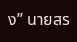ง” นายสร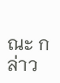ณะ กล่าว